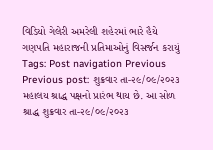વિડિયો ગેલેરી અમરેલી શહેરમાં ભારે હૈયે ગણપતિ મહારાજની પ્રતિમાઓનું વિસર્જન કરાયું Tags: Post navigation Previous Previous post: શુક્રવાર તા-૨૯/૦૯/૨૦૨૩ મહાલય શ્રાદ્ધ પક્ષનો પ્રારંભ થાય છે. આ સોળ શ્રાદ્ધ શુક્રવાર તા-૨૯/૦૯/૨૦૨૩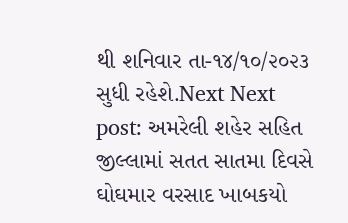થી શનિવાર તા-૧૪/૧૦/૨૦૨૩ સુધી રહેશે.Next Next post: અમરેલી શહેર સહિત જીલ્લામાં સતત સાતમા દિવસે ઘોઘમાર વરસાદ ખાબકયો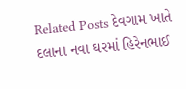Related Posts દેવગામ ખાતે દલાના નવા ઘરમાં હિરેનભાઈ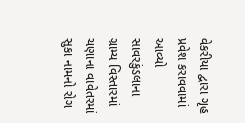વેકરીયા દ્વારા ગૃહ પ્રવેશ કરાવવામાં આવ્યો સાવરકુંડલાના ગ્રામ્ય વિસ્તારમાં ચણાના વાવેતરમાં સુકા નામનો રોગ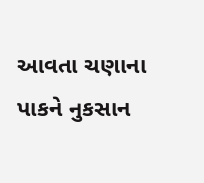આવતા ચણાના પાકને નુકસાન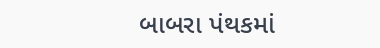બાબરા પંથકમાં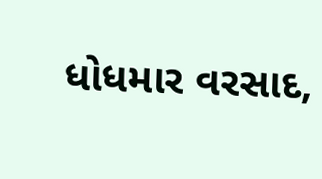ધોધમાર વરસાદ,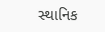સ્થાનિક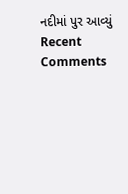નદીમાં પુર આવ્યું
Recent Comments